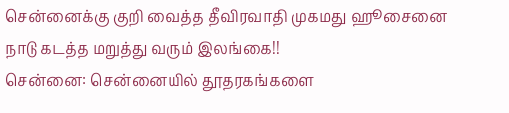சென்னைக்கு குறி வைத்த தீவிரவாதி முகமது ஹூசைனை நாடு கடத்த மறுத்து வரும் இலங்கை!!
சென்னை: சென்னையில் தூதரகங்களை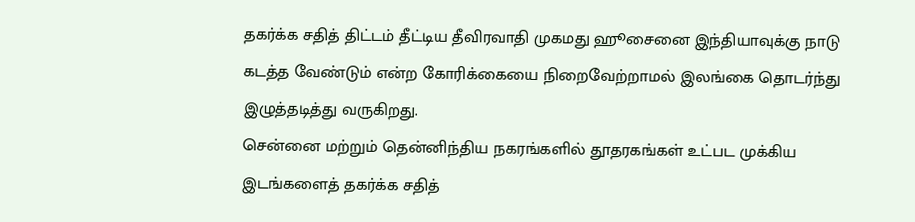தகர்க்க சதித் திட்டம் தீட்டிய தீவிரவாதி முகமது ஹூசைனை இந்தியாவுக்கு நாடு கடத்த வேண்டும் என்ற கோரிக்கையை நிறைவேற்றாமல் இலங்கை தொடர்ந்து இழுத்தடித்து வருகிறது.
சென்னை மற்றும் தென்னிந்திய நகரங்களில் தூதரகங்கள் உட்பட முக்கிய இடங்களைத் தகர்க்க சதித்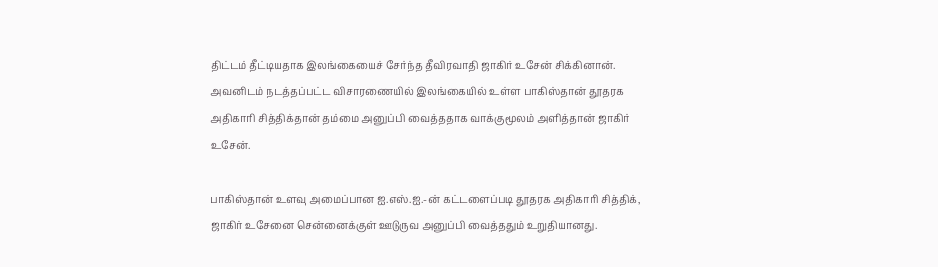திட்டம் தீட்டியதாக இலங்கையைச் சேர்ந்த தீவிரவாதி ஜாகிர் உசேன் சிக்கினான். அவனிடம் நடத்தப்பட்ட விசாரணையில் இலங்கையில் உள்ள பாகிஸ்தான் தூதரக அதிகாரி சித்திக்தான் தம்மை அனுப்பி வைத்ததாக வாக்குமூலம் அளித்தான் ஜாகிர் உசேன்.

பாகிஸ்தான் உளவு அமைப்பான ஐ.எஸ்.ஐ.-ன் கட்டளைப்படி தூதரக அதிகாரி சித்திக், ஜாகிர் உசேனை சென்னைக்குள் ஊடுருவ அனுப்பி வைத்ததும் உறுதியானது.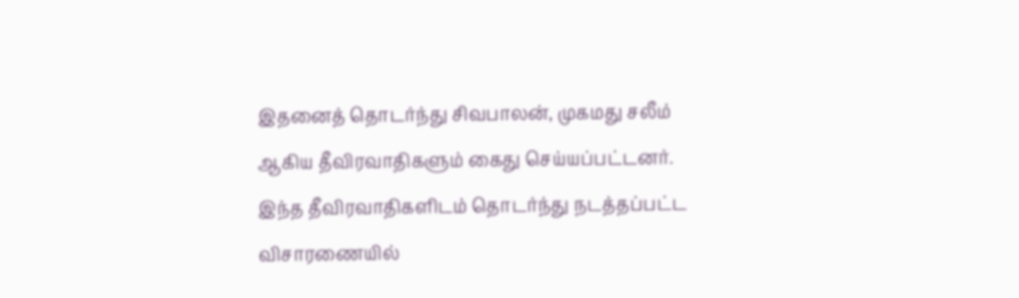இதனைத் தொடர்ந்து சிவபாலன், முகமது சலீம் ஆகிய தீவிரவாதிகளும் கைது செய்யப்பட்டனர்.
இந்த தீவிரவாதிகளிடம் தொடர்ந்து நடத்தப்பட்ட விசாரணையில்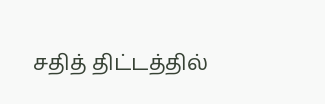சதித் திட்டத்தில்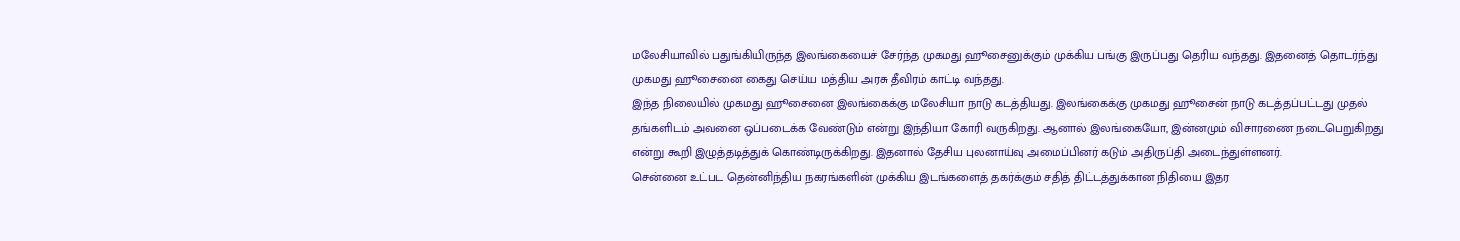மலேசியாவில் பதுங்கியிருந்த இலங்கையைச் சேர்ந்த முகமது ஹூசைனுக்கும் முக்கிய பங்கு இருப்பது தெரிய வந்தது. இதனைத் தொடர்ந்து முகமது ஹூசைனை கைது செய்ய மத்திய அரசு தீவிரம் காட்டி வந்தது.
இந்த நிலையில் முகமது ஹூசைனை இலங்கைக்கு மலேசியா நாடு கடத்தியது. இலங்கைக்கு முகமது ஹூசைன் நாடு கடத்தப்பட்டது முதல் தங்களிடம் அவனை ஒப்படைக்க வேண்டும் என்று இந்தியா கோரி வருகிறது. ஆனால் இலங்கையோ, இன்னமும் விசாரணை நடைபெறுகிறது என்று கூறி இழுத்தடித்துக் கொண்டிருக்கிறது. இதனால் தேசிய புலனாய்வு அமைப்பினர் கடும் அதிருப்தி அடைந்துள்ளனர்.
சென்னை உட்பட தென்னிந்திய நகரங்களின் முக்கிய இடங்களைத் தகர்க்கும் சதித் திட்டத்துக்கான நிதியை இதர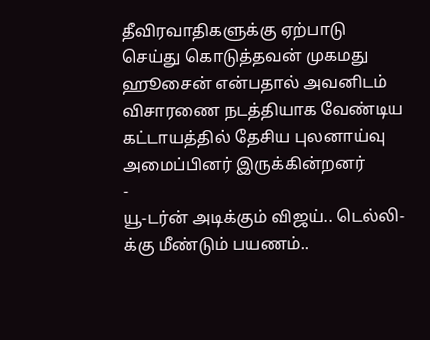தீவிரவாதிகளுக்கு ஏற்பாடு செய்து கொடுத்தவன் முகமது ஹூசைன் என்பதால் அவனிடம் விசாரணை நடத்தியாக வேண்டிய கட்டாயத்தில் தேசிய புலனாய்வு அமைப்பினர் இருக்கின்றனர்
-
யூ-டர்ன் அடிக்கும் விஜய்.. டெல்லி-க்கு மீண்டும் பயணம்..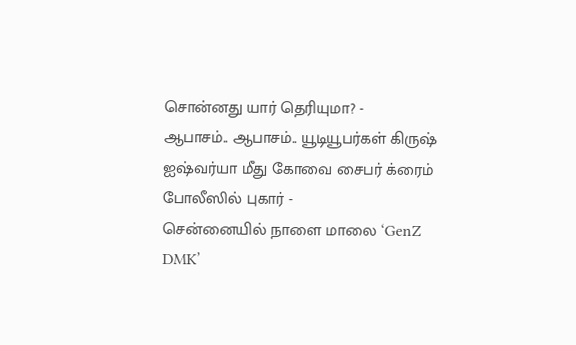சொன்னது யார் தெரியுமா? -
ஆபாசம்.. ஆபாசம்.. யூடியூபர்கள் கிருஷ் ஐஷ்வர்யா மீது கோவை சைபர் க்ரைம் போலீஸில் புகார் -
சென்னையில் நாளை மாலை ‘GenZ DMK’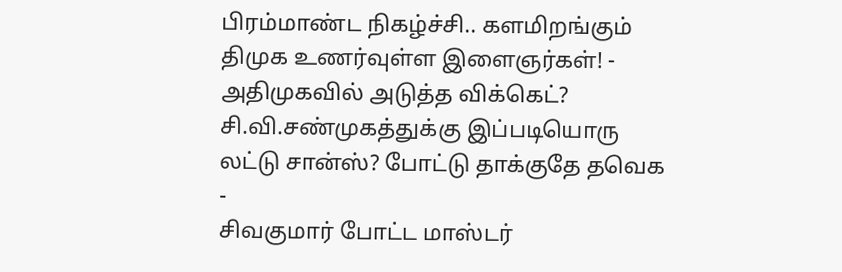பிரம்மாண்ட நிகழ்ச்சி.. களமிறங்கும் திமுக உணர்வுள்ள இளைஞர்கள்! -
அதிமுகவில் அடுத்த விக்கெட்? சி.வி.சண்முகத்துக்கு இப்படியொரு லட்டு சான்ஸ்? போட்டு தாக்குதே தவெக -
சிவகுமார் போட்ட மாஸ்டர்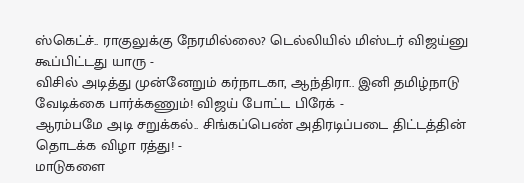ஸ்கெட்ச்.. ராகுலுக்கு நேரமில்லை? டெல்லியில் மிஸ்டர் விஜய்னு கூப்பிட்டது யாரு -
விசில் அடித்து முன்னேறும் கர்நாடகா, ஆந்திரா.. இனி தமிழ்நாடு வேடிக்கை பார்க்கணும்! விஜய் போட்ட பிரேக் -
ஆரம்பமே அடி சறுக்கல்.. சிங்கப்பெண் அதிரடிப்படை திட்டத்தின் தொடக்க விழா ரத்து! -
மாடுகளை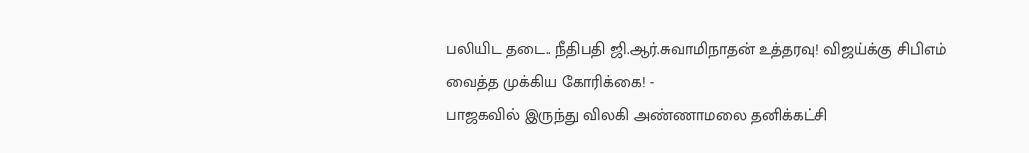பலியிட தடை.. நீதிபதி ஜி.ஆர்.சுவாமிநாதன் உத்தரவு! விஜய்க்கு சிபிஎம் வைத்த முக்கிய கோரிக்கை! -
பாஜகவில் இருந்து விலகி அண்ணாமலை தனிக்கட்சி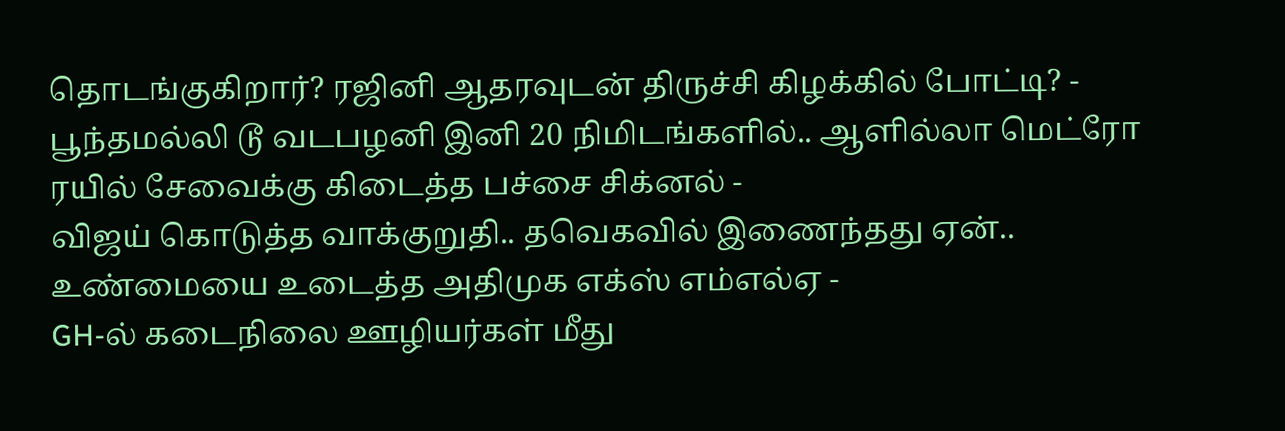தொடங்குகிறார்? ரஜினி ஆதரவுடன் திருச்சி கிழக்கில் போட்டி? -
பூந்தமல்லி டூ வடபழனி இனி 20 நிமிடங்களில்.. ஆளில்லா மெட்ரோ ரயில் சேவைக்கு கிடைத்த பச்சை சிக்னல் -
விஜய் கொடுத்த வாக்குறுதி.. தவெகவில் இணைந்தது ஏன்.. உண்மையை உடைத்த அதிமுக எக்ஸ் எம்எல்ஏ -
GH-ல் கடைநிலை ஊழியர்கள் மீது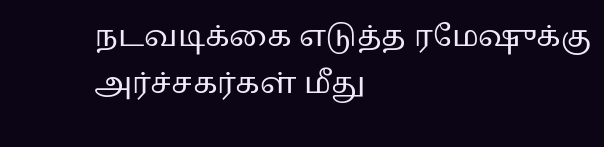நடவடிக்கை எடுத்த ரமேஷுக்கு அர்ச்சகர்கள் மீது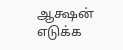ஆக்ஷன் எடுக்க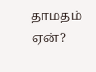தாமதம் ஏன்?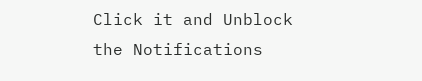Click it and Unblock the Notifications